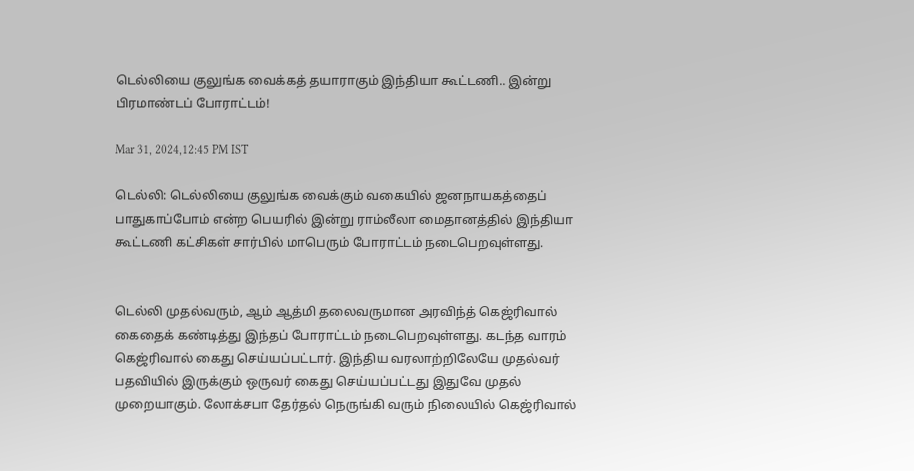டெல்லியை குலுங்க வைக்கத் தயாராகும் இந்தியா கூட்டணி.. இன்று பிரமாண்டப் போராட்டம்!

Mar 31, 2024,12:45 PM IST

டெல்லி: டெல்லியை குலுங்க வைக்கும் வகையில் ஜனநாயகத்தைப் பாதுகாப்போம் என்ற பெயரில் இன்று ராம்லீலா மைதானத்தில் இந்தியா கூட்டணி கட்சிகள் சார்பில் மாபெரும் போராட்டம் நடைபெறவுள்ளது.


டெல்லி முதல்வரும், ஆம் ஆத்மி தலைவருமான அரவிந்த் கெஜ்ரிவால் கைதைக் கண்டித்து இந்தப் போராட்டம் நடைபெறவுள்ளது. கடந்த வாரம் கெஜ்ரிவால் கைது செய்யப்பட்டார். இந்திய வரலாற்றிலேயே முதல்வர் பதவியில் இருக்கும் ஒருவர் கைது செய்யப்பட்டது இதுவே முதல் முறையாகும். லோக்சபா தேர்தல் நெருங்கி வரும் நிலையில் கெஜ்ரிவால்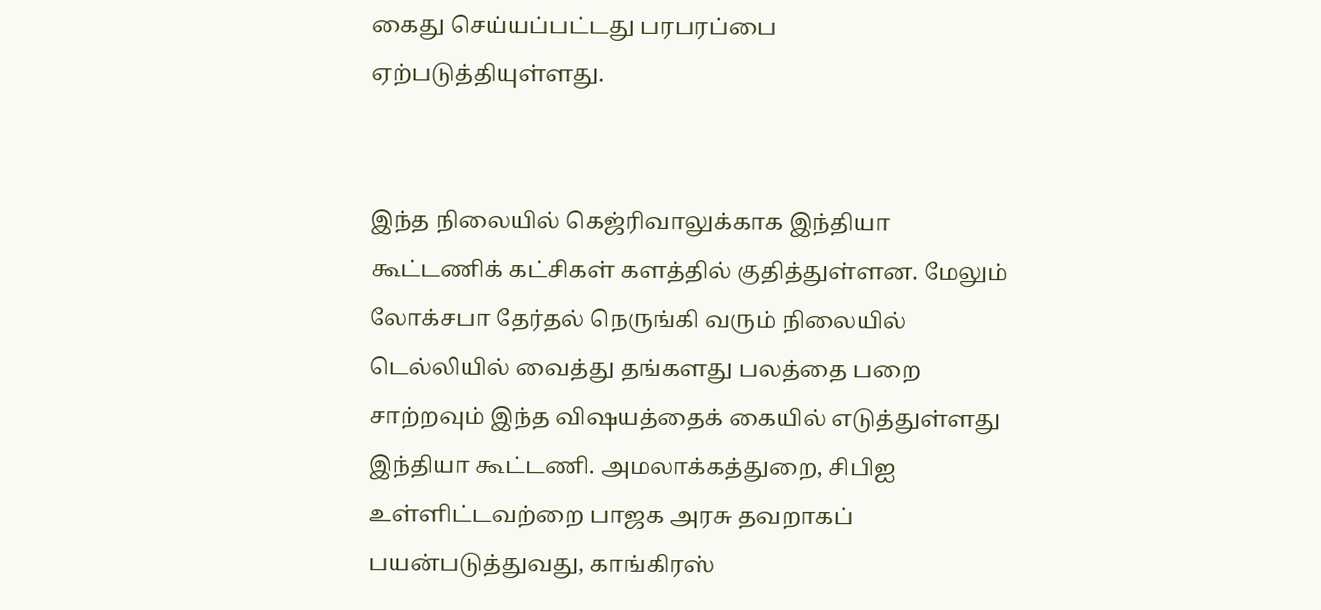கைது செய்யப்பட்டது பரபரப்பை ஏற்படுத்தியுள்ளது.


இந்த நிலையில் கெஜ்ரிவாலுக்காக இந்தியா கூட்டணிக் கட்சிகள் களத்தில் குதித்துள்ளன. மேலும் லோக்சபா தேர்தல் நெருங்கி வரும் நிலையில் டெல்லியில் வைத்து தங்களது பலத்தை பறை சாற்றவும் இந்த விஷயத்தைக் கையில் எடுத்துள்ளது இந்தியா கூட்டணி. அமலாக்கத்துறை, சிபிஐ உள்ளிட்டவற்றை பாஜக அரசு தவறாகப் பயன்படுத்துவது, காங்கிரஸ்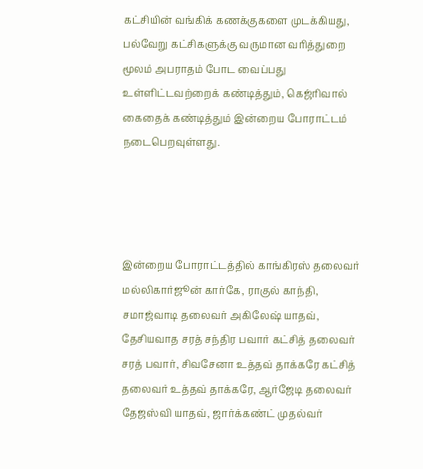கட்சியின் வங்கிக் கணக்குகளை முடக்கியது, பல்வேறு கட்சிகளுக்கு வருமான வரித்துறை மூலம் அபராதம் போட வைப்பது உள்ளிட்டவற்றைக் கண்டித்தும், கெஜ்ரிவால் கைதைக் கண்டித்தும் இன்றைய போராட்டம் நடைபெறவுள்ளது.




இன்றைய போராட்டத்தில் காங்கிரஸ் தலைவர் மல்லிகார்ஜூன் கார்கே, ராகுல் காந்தி, சமாஜ்வாடி தலைவர் அகிலேஷ் யாதவ், தேசியவாத சரத் சந்திர பவார் கட்சித் தலைவர் சரத் பவார், சிவசேனா உத்தவ் தாக்கரே கட்சித் தலைவர் உத்தவ் தாக்கரே, ஆர்ஜேடி தலைவர் தேஜஸ்வி யாதவ், ஜார்க்கண்ட் முதல்வர்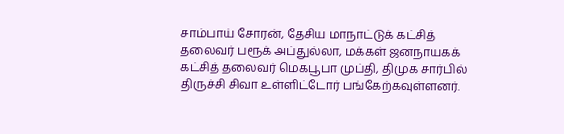சாம்பாய் சோரன், தேசிய மாநாட்டுக் கட்சித் தலைவர் பரூக் அப்துல்லா, மக்கள் ஜனநாயகக் கட்சித் தலைவர் மெகபூபா முப்தி, திமுக சார்பில் திருச்சி சிவா உள்ளிட்டோர் பங்கேற்கவுள்ளனர்.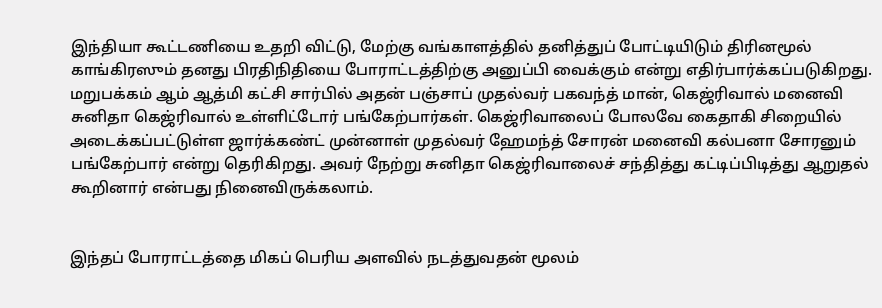இந்தியா கூட்டணியை உதறி விட்டு, மேற்கு வங்காளத்தில் தனித்துப் போட்டியிடும் திரினமூல் காங்கிரஸும் தனது பிரதிநிதியை போராட்டத்திற்கு அனுப்பி வைக்கும் என்று எதிர்பார்க்கப்படுகிறது.  மறுபக்கம் ஆம் ஆத்மி கட்சி சார்பில் அதன் பஞ்சாப் முதல்வர் பகவந்த் மான், கெஜ்ரிவால் மனைவி சுனிதா கெஜ்ரிவால் உள்ளிட்டோர் பங்கேற்பார்கள். கெஜ்ரிவாலைப் போலவே கைதாகி சிறையில் அடைக்கப்பட்டுள்ள ஜார்க்கண்ட் முன்னாள் முதல்வர் ஹேமந்த் சோரன் மனைவி கல்பனா சோரனும் பங்கேற்பார் என்று தெரிகிறது. அவர் நேற்று சுனிதா கெஜ்ரிவாலைச் சந்தித்து கட்டிப்பிடித்து ஆறுதல் கூறினார் என்பது நினைவிருக்கலாம்.


இந்தப் போராட்டத்தை மிகப் பெரிய அளவில் நடத்துவதன் மூலம்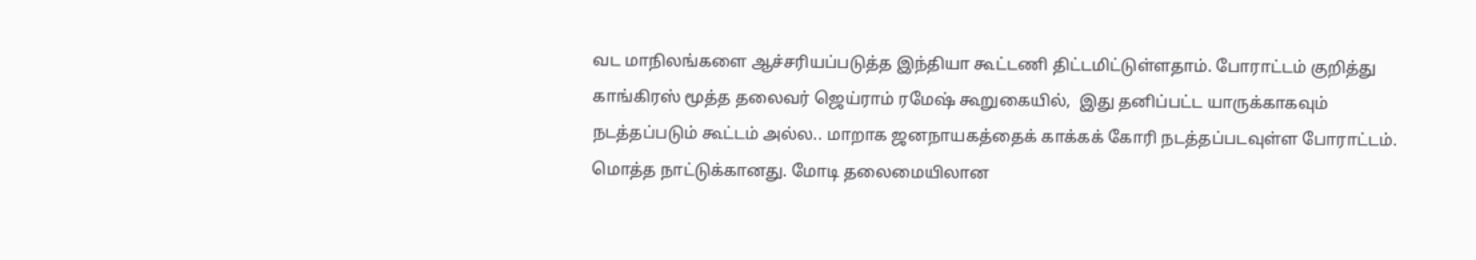வட மாநிலங்களை ஆச்சரியப்படுத்த இந்தியா கூட்டணி திட்டமிட்டுள்ளதாம். போராட்டம் குறித்து காங்கிரஸ் மூத்த தலைவர் ஜெய்ராம் ரமேஷ் கூறுகையில்,  இது தனிப்பட்ட யாருக்காகவும்  நடத்தப்படும் கூட்டம் அல்ல.. மாறாக ஜனநாயகத்தைக் காக்கக் கோரி நடத்தப்படவுள்ள போராட்டம். மொத்த நாட்டுக்கானது. மோடி தலைமையிலான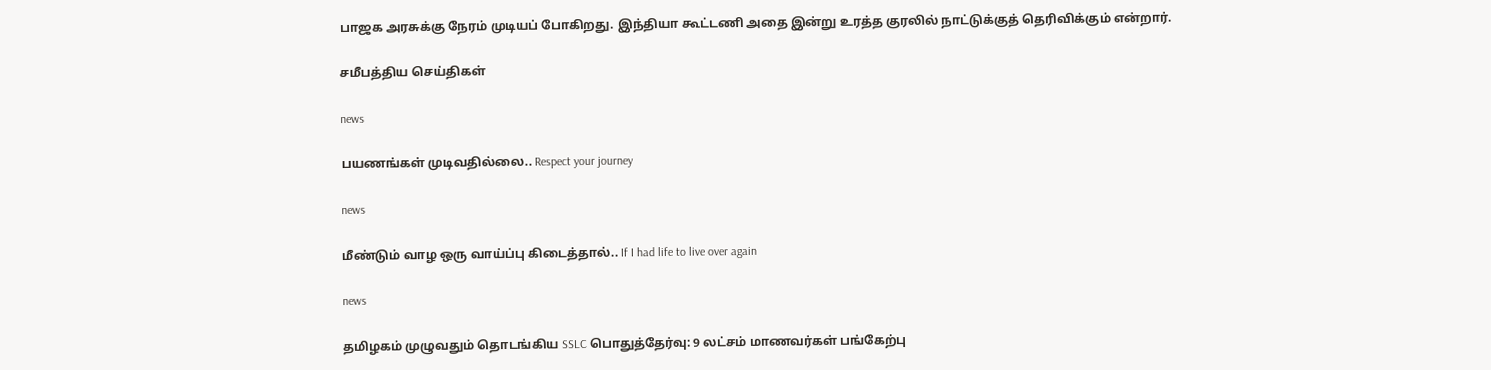பாஜக அரசுக்கு நேரம் முடியப் போகிறது. இந்தியா கூட்டணி அதை இன்று உரத்த குரலில் நாட்டுக்குத் தெரிவிக்கும் என்றார்.

சமீபத்திய செய்திகள்

news

பயணங்கள் முடிவதில்லை.. Respect your journey

news

மீண்டும் வாழ ஒரு வாய்ப்பு கிடைத்தால்.. If I had life to live over again

news

தமிழகம் முழுவதும் தொடங்கிய SSLC பொதுத்தேர்வு: 9 லட்சம் மாணவர்கள் பங்கேற்பு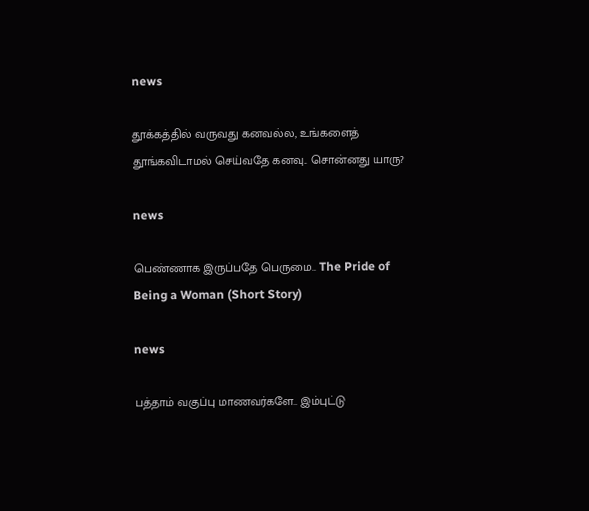news

தூக்கத்தில் வருவது கனவல்ல, உங்களைத் தூங்கவிடாமல் செய்வதே கனவு.. சொன்னது யாரு?

news

பெண்ணாக இருப்பதே பெருமை.. The Pride of Being a Woman (Short Story)

news

பத்தாம் வகுப்பு மாணவர்களே.. இம்புட்டு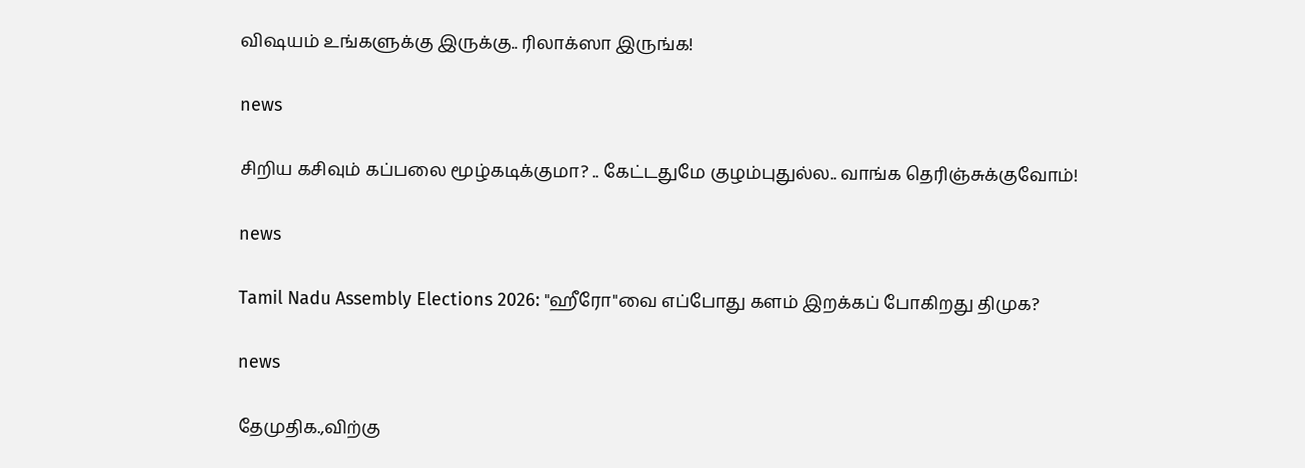விஷயம் உங்களுக்கு இருக்கு.. ரிலாக்ஸா இருங்க!

news

சிறிய கசிவும் கப்பலை மூழ்கடிக்குமா? .. கேட்டதுமே குழம்புதுல்ல.. வாங்க தெரிஞ்சுக்குவோம்!

news

Tamil Nadu Assembly Elections 2026: "ஹீரோ"வை எப்போது களம் இறக்கப் போகிறது திமுக?

news

தேமுதிக.,விற்கு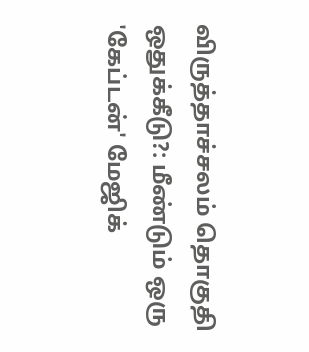விருத்தாச்சலம் தொகுதி ஒதுக்கீடு?: மீண்டும் ஒரு 'கேப்டன்' மேஜிக்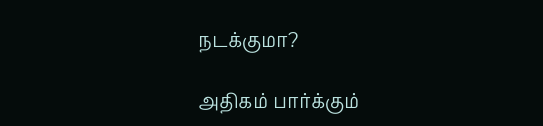நடக்குமா?

அதிகம் பார்க்கும்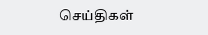செய்திகள்